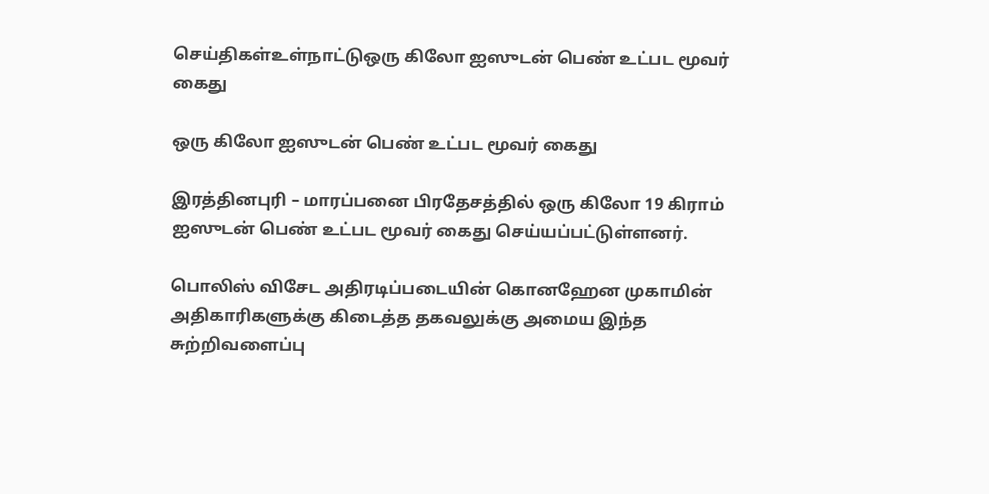செய்திகள்உள்நாட்டுஒரு கிலோ ஐஸுடன் பெண் உட்பட மூவர் கைது

ஒரு கிலோ ஐஸுடன் பெண் உட்பட மூவர் கைது

இரத்தினபுரி – மாரப்பனை பிரதேசத்தில் ஒரு கிலோ 19 கிராம் ஐஸுடன் பெண் உட்பட மூவர் கைது செய்யப்பட்டுள்ளனர்.

பொலிஸ் விசேட அதிரடிப்படையின் கொனஹேன முகாமின் அதிகாரிகளுக்கு கிடைத்த தகவலுக்கு அமைய இந்த சுற்றிவளைப்பு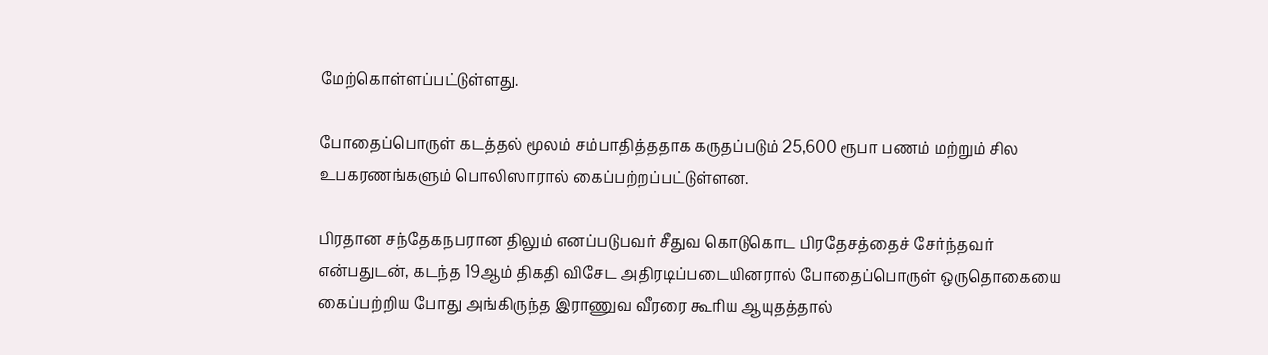மேற்கொள்ளப்பட்டுள்ளது.

போதைப்பொருள் கடத்தல் மூலம் சம்பாதித்ததாக கருதப்படும் 25,600 ரூபா பணம் மற்றும் சில உபகரணங்களும் பொலிஸாரால் கைப்பற்றப்பட்டுள்ளன.

பிரதான சந்தேகநபரான திலும் எனப்படுபவர் சீதுவ கொடுகொட பிரதேசத்தைச் சேர்ந்தவர் என்பதுடன், கடந்த 19ஆம் திகதி விசேட அதிரடிப்படையினரால் போதைப்பொருள் ஒருதொகையை கைப்பற்றிய போது அங்கிருந்த இராணுவ வீரரை கூரிய ஆயுதத்தால்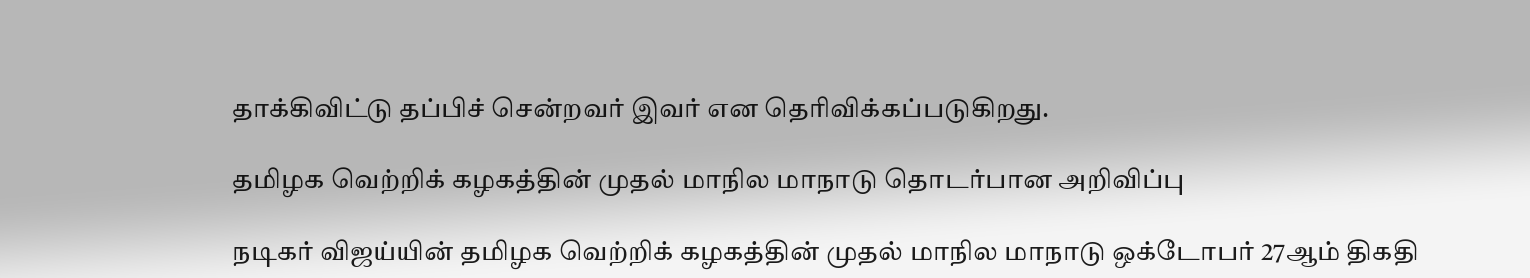தாக்கிவிட்டு தப்பிச் சென்றவர் இவர் என தெரிவிக்கப்படுகிறது.

தமிழக வெற்றிக் கழகத்தின் முதல் மாநில மாநாடு தொடர்பான அறிவிப்பு

நடிகர் விஜய்யின் தமிழக வெற்றிக் கழகத்தின் முதல் மாநில மாநாடு ஒக்டோபர் 27ஆம் திகதி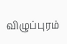விழுப்புரம்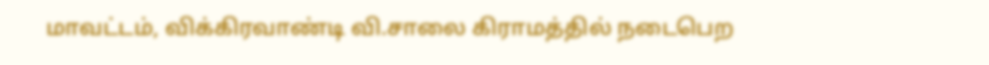மாவட்டம், விக்கிரவாண்டி வி.சாலை கிராமத்தில் நடைபெற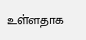உள்ளதாக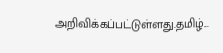அறிவிக்கப்பட்டுள்ளது.தமிழ்...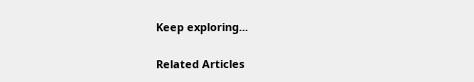Keep exploring...

Related Articles